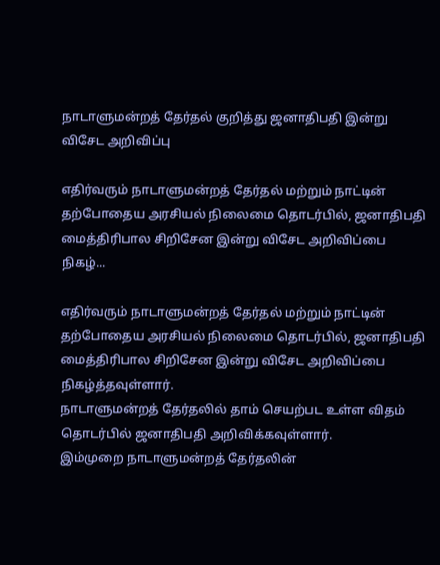நாடாளுமன்றத் தேர்தல் குறித்து ஜனாதிபதி இன்று விசேட அறிவிப்பு

எதிர்வரும் நாடாளுமன்றத் தேர்தல் மற்றும் நாட்டின் தற்போதைய அரசியல் நிலைமை தொடர்பில், ஜனாதிபதி மைத்திரிபால சிறிசேன இன்று விசேட அறிவிப்பை நிகழ்...

எதிர்வரும் நாடாளுமன்றத் தேர்தல் மற்றும் நாட்டின் தற்போதைய அரசியல் நிலைமை தொடர்பில், ஜனாதிபதி மைத்திரிபால சிறிசேன இன்று விசேட அறிவிப்பை நிகழ்த்தவுள்ளார்.
நாடாளுமன்றத் தேர்தலில் தாம் செயற்பட உள்ள விதம் தொடர்பில் ஜனாதிபதி அறிவிக்கவுள்ளார்.
இம்முறை நாடாளுமன்றத் தேர்தலின்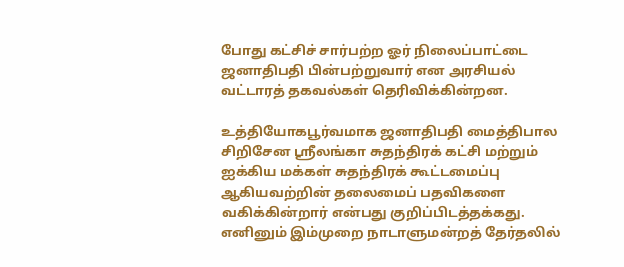போது கட்சிச் சார்பற்ற ஓர் நிலைப்பாட்டை ஜனாதிபதி பின்பற்றுவார் என அரசியல் வட்டாரத் தகவல்கள் தெரிவிக்கின்றன.

உத்தியோகபூர்வமாக ஜனாதிபதி மைத்திபால சிறிசேன ஸ்ரீலங்கா சுதந்திரக் கட்சி மற்றும் ஐக்கிய மக்கள் சுதந்திரக் கூட்டமைப்பு ஆகியவற்றின் தலைமைப் பதவிகளை வகிக்கின்றார் என்பது குறிப்பிடத்தக்கது.
எனினும் இம்முறை நாடாளுமன்றத் தேர்தலில்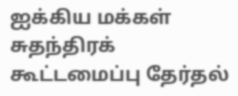ஐக்கிய மக்கள் சுதந்திரக் கூட்டமைப்பு தேர்தல்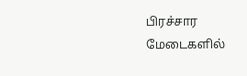பிரச்சார மேடைகளில்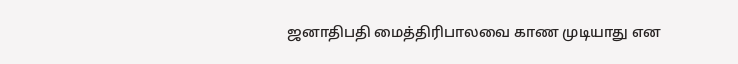ஜனாதிபதி மைத்திரிபாலவை காண முடியாது என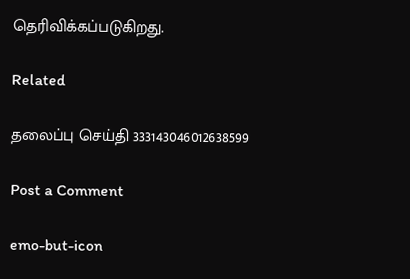தெரிவிக்கப்படுகிறது.

Related

தலைப்பு செய்தி 333143046012638599

Post a Comment

emo-but-icon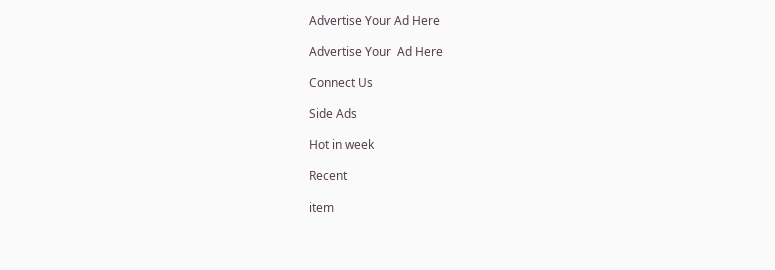Advertise Your Ad Here

Advertise Your  Ad Here

Connect Us

Side Ads

Hot in week

Recent

item